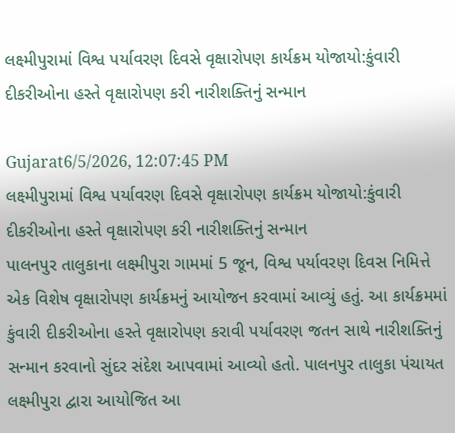લક્ષ્મીપુરામાં વિશ્વ પર્યાવરણ દિવસે વૃક્ષારોપણ કાર્યક્રમ યોજાયો:કુંવારી દીકરીઓના હસ્તે વૃક્ષારોપણ કરી નારીશક્તિનું સન્માન

Gujarat6/5/2026, 12:07:45 PM
લક્ષ્મીપુરામાં વિશ્વ પર્યાવરણ દિવસે વૃક્ષારોપણ કાર્યક્રમ યોજાયો:કુંવારી દીકરીઓના હસ્તે વૃક્ષારોપણ કરી નારીશક્તિનું સન્માન
પાલનપુર તાલુકાના લક્ષ્મીપુરા ગામમાં 5 જૂન, વિશ્વ પર્યાવરણ દિવસ નિમિત્તે એક વિશેષ વૃક્ષારોપણ કાર્યક્રમનું આયોજન કરવામાં આવ્યું હતું. આ કાર્યક્રમમાં કુંવારી દીકરીઓના હસ્તે વૃક્ષારોપણ કરાવી પર્યાવરણ જતન સાથે નારીશક્તિનું સન્માન કરવાનો સુંદર સંદેશ આપવામાં આવ્યો હતો. પાલનપુર તાલુકા પંચાયત લક્ષ્મીપુરા દ્વારા આયોજિત આ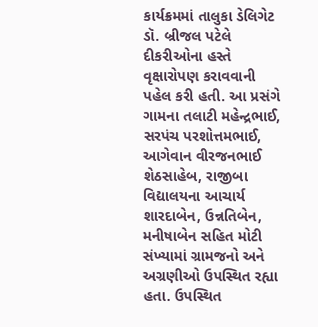કાર્યક્રમમાં તાલુકા ડેલિગેટ ડૉ. બ્રીજલ પટેલે દીકરીઓના હસ્તે વૃક્ષારોપણ કરાવવાની પહેલ કરી હતી. આ પ્રસંગે ગામના તલાટી મહેન્દ્રભાઈ, સરપંચ પરશોત્તમભાઈ, આગેવાન વીરજનભાઈ શેઠસાહેબ, રાજીબા વિદ્યાલયના આચાર્ય શારદાબેન, ઉન્નતિબેન, મનીષાબેન સહિત મોટી સંખ્યામાં ગ્રામજનો અને અગ્રણીઓ ઉપસ્થિત રહ્યા હતા. ઉપસ્થિત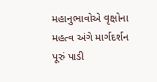મહાનુભાવોએ વૃક્ષોના મહત્વ અંગે માર્ગદર્શન પૂરું પાડી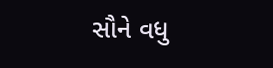સૌને વધુ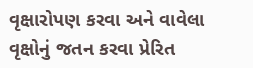વૃક્ષારોપણ કરવા અને વાવેલા વૃક્ષોનું જતન કરવા પ્રેરિત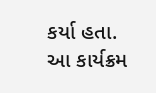કર્યા હતા. આ કાર્યક્રમ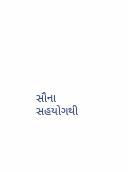સૌના સહયોગથી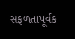સફળતાપૂર્વક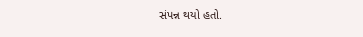સંપન્ન થયો હતો.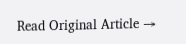Read Original Article →